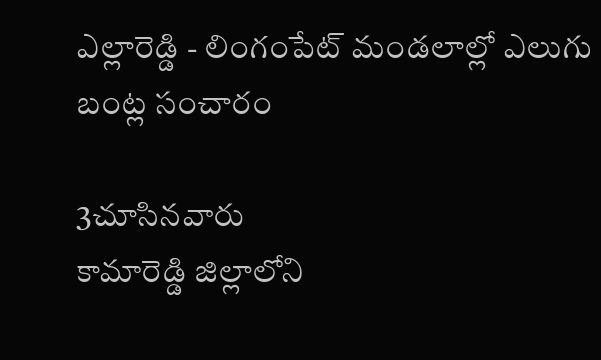ఎల్లారెడ్డి - లింగంపేట్ మండలాల్లో ఎలుగు బంట్ల సంచారం

3చూసినవారు
కామారెడ్డి జిల్లాలోని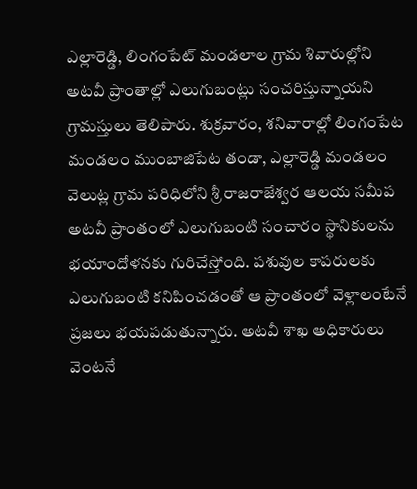ఎల్లారెడ్డి, లింగంపేట్ మండలాల గ్రామ శివారుల్లోని అటవీ ప్రాంతాల్లో ఎలుగుబంట్లు సంచరిస్తున్నాయని గ్రామస్తులు తెలిపారు. శుక్రవారం, శనివారాల్లో లింగంపేట మండలం ముంబాజిపేట తండా, ఎల్లారెడ్డి మండలం వెలుట్ల గ్రామ పరిధిలోని శ్రీ రాజరాజేశ్వర ఆలయ సమీప అటవీ ప్రాంతంలో ఎలుగుబంటి సంచారం స్థానికులను భయాందోళనకు గురిచేస్తోంది. పశువుల కాపరులకు ఎలుగుబంటి కనిపించడంతో ఆ ప్రాంతంలో వెళ్లాలంటేనే ప్రజలు భయపడుతున్నారు. అటవీ శాఖ అధికారులు వెంటనే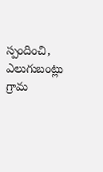స్పందించి, ఎలుగుబంట్లు గ్రామ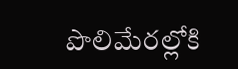పొలిమేరల్లోకి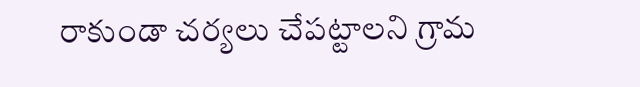రాకుండా చర్యలు చేపట్టాలని గ్రామ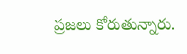ప్రజలు కోరుతున్నారు.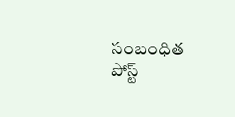సంబంధిత పోస్ట్